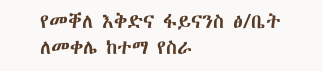የመቐለ እቅድና ፋይናንስ ፅ/ቤት ለመቀሌ ከተማ የስራ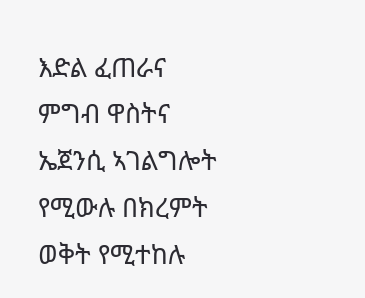እድል ፈጠራና ምግብ ዋስትና ኤጀንሲ ኣገልግሎት የሚውሉ በክረምት ወቅት የሚተከሉ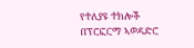የተለያዩ ተክሎች በፕሮፎርማ ኣወዳድሮ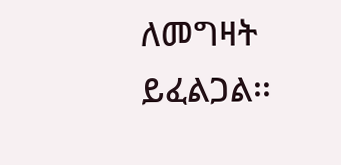ለመግዛት ይፈልጋል፡፡